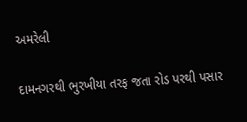અમરેલી

દામનગરથી ભુરખીયા તરફ જતા રોડ પરથી પસાર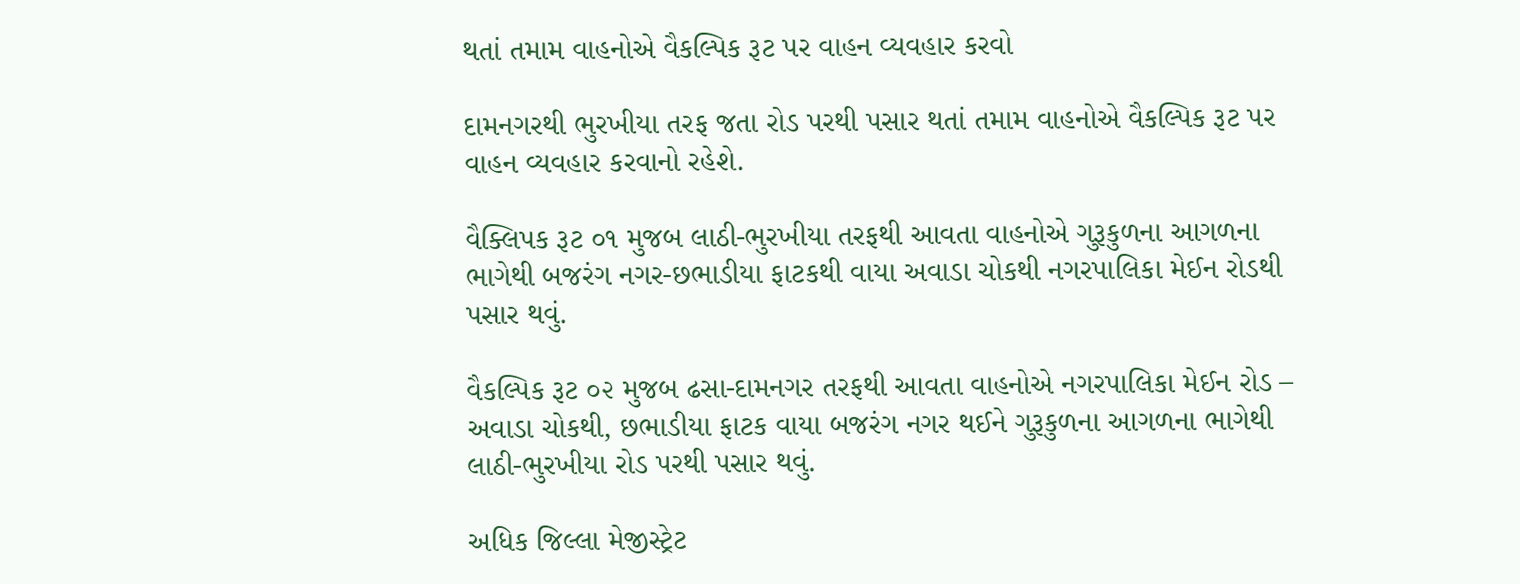થતાં તમામ વાહનોએ વૈકલ્પિક રૂટ પર વાહન વ્યવહાર કરવો

દામનગરથી ભુરખીયા તરફ જતા રોડ પરથી પસાર થતાં તમામ વાહનોએ વૈકલ્પિક રૂટ પર વાહન વ્યવહાર કરવાનો રહેશે.

વૈક્લિપક રૂટ ૦૧ મુજબ લાઠી-ભુરખીયા તરફથી આવતા વાહનોએ ગુરૂકુળના આગળના ભાગેથી બજરંગ નગર-છભાડીયા ફાટકથી વાયા અવાડા ચોકથી નગરપાલિકા મેઈન રોડથી પસાર થવું.

વૈકલ્પિક રૂટ ૦૨ મુજબ ઢસા-દામનગર તરફથી આવતા વાહનોએ નગરપાલિકા મેઈન રોડ – અવાડા ચોકથી, છભાડીયા ફાટક વાયા બજરંગ નગર થઈને ગુરૂકુળના આગળના ભાગેથી લાઠી-ભુરખીયા રોડ પરથી પસાર થવું.

અધિક જિલ્લા મેજીસ્ટ્રેટ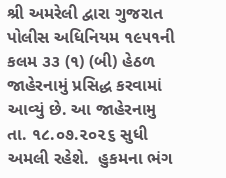શ્રી અમરેલી દ્વારા ગુજરાત પોલીસ અધિનિયમ ૧૯૫૧ની કલમ ૩૩ (૧) (બી) હેઠળ જાહેરનામું પ્રસિદ્ધ કરવામાં આવ્યું છે. આ જાહેરનામુ તા. ૧૮.૦૭.૨૦૨૬ સુધી અમલી રહેશે.  હુકમના ભંગ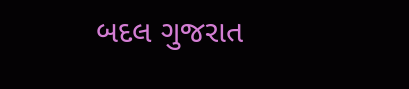બદલ ગુજરાત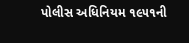પોલીસ અધિનિયમ ૧૯૫૧ની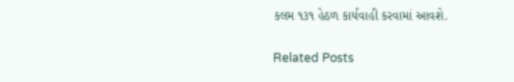કલમ ૧૩૧ હેઠળ કાર્યવાહી કરવામાં આવશે.

Related Posts